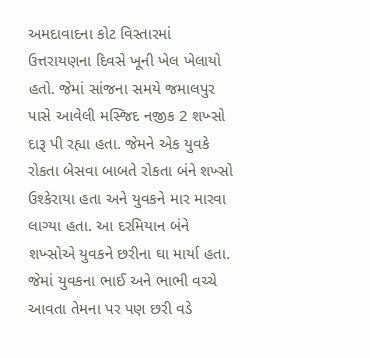અમદાવાદના કોટ વિસ્તારમાં ઉત્તરાયણના દિવસે ખૂની ખેલ ખેલાયો હતો. જેમાં સાંજના સમયે જમાલપુર પાસે આવેલી મસ્જિદ નજીક 2 શખ્સો દારૂ પી રહ્યા હતા. જેમને એક યુવકે રોકતા બેસવા બાબતે રોકતા બંને શખ્સો ઉશ્કેરાયા હતા અને યુવકને માર મારવા લાગ્યા હતા. આ દરમિયાન બંને શખ્સોએ યુવકને છરીના ઘા માર્યા હતા. જેમાં યુવકના ભાઈ અને ભાભી વચ્ચે આવતા તેમના પર પણ છરી વડે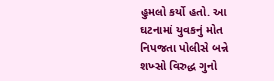હુમલો કર્યો હતો. આ ઘટનામાં યુવકનું મોત નિપજતા પોલીસે બન્ને શખ્સો વિરુદ્ધ ગુનો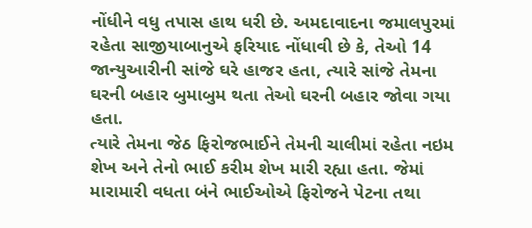નોંધીને વધુ તપાસ હાથ ધરી છે. અમદાવાદના જમાલપુરમાં રહેતા સાજીયાબાનુએ ફરિયાદ નોંધાવી છે કે, તેઓ 14 જાન્યુઆરીની સાંજે ઘરે હાજર હતા, ત્યારે સાંજે તેમના ઘરની બહાર બુમાબુમ થતા તેઓ ઘરની બહાર જોવા ગયા હતા.
ત્યારે તેમના જેઠ ફિરોજભાઈને તેમની ચાલીમાં રહેતા નઇમ શેખ અને તેનો ભાઈ કરીમ શેખ મારી રહ્યા હતા. જેમાં મારામારી વધતા બંને ભાઈઓએ ફિરોજને પેટના તથા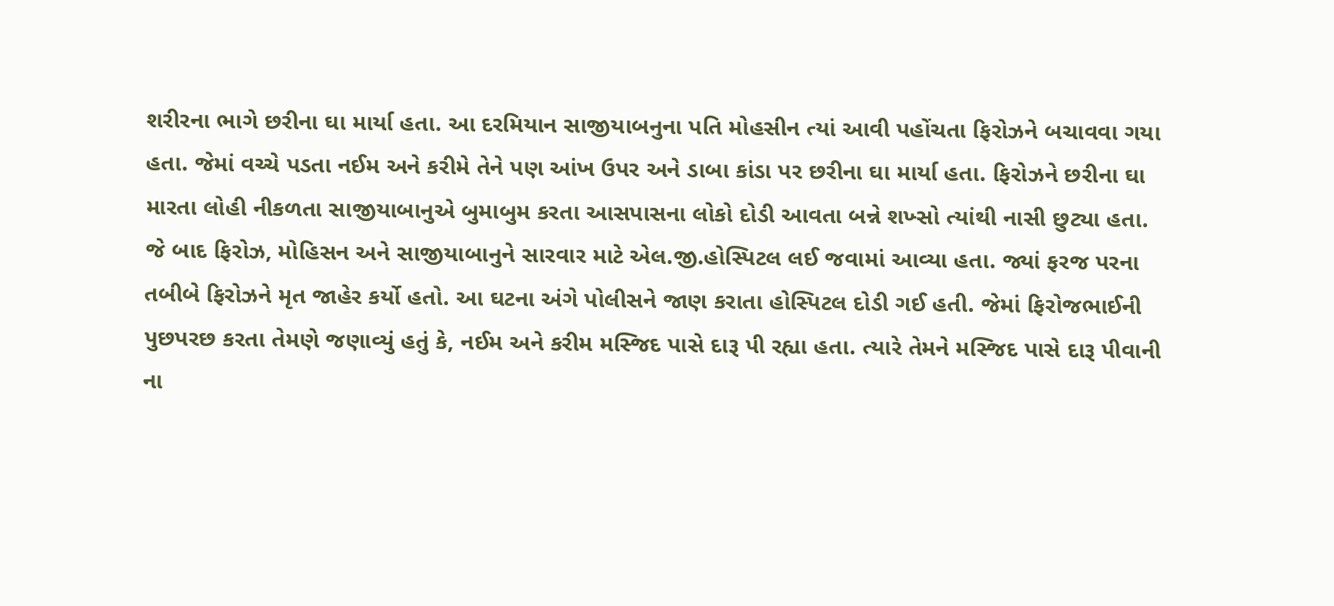શરીરના ભાગે છરીના ઘા માર્યા હતા. આ દરમિયાન સાજીયાબનુના પતિ મોહસીન ત્યાં આવી પહોંચતા ફિરોઝને બચાવવા ગયા હતા. જેમાં વચ્ચે પડતા નઈમ અને કરીમે તેને પણ આંખ ઉપર અને ડાબા કાંડા પર છરીના ઘા માર્યા હતા. ફિરોઝને છરીના ઘા મારતા લોહી નીકળતા સાજીયાબાનુએ બુમાબુમ કરતા આસપાસના લોકો દોડી આવતા બન્ને શખ્સો ત્યાંથી નાસી છુટ્યા હતા.
જે બાદ ફિરોઝ, મોહિસન અને સાજીયાબાનુને સારવાર માટે એલ.જી.હોસ્પિટલ લઈ જવામાં આવ્યા હતા. જ્યાં ફરજ પરના તબીબે ફિરોઝને મૃત જાહેર કર્યો હતો. આ ઘટના અંગે પોલીસને જાણ કરાતા હોસ્પિટલ દોડી ગઈ હતી. જેમાં ફિરોજભાઈની પુછપરછ કરતા તેમણે જણાવ્યું હતું કે, નઈમ અને કરીમ મસ્જિદ પાસે દારૂ પી રહ્યા હતા. ત્યારે તેમને મસ્જિદ પાસે દારૂ પીવાની ના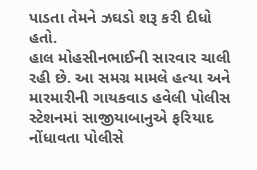પાડતા તેમને ઝઘડો શરૂ કરી દીધો હતો.
હાલ મોહસીનભાઈની સારવાર ચાલી રહી છે. આ સમગ્ર મામલે હત્યા અને મારમારીની ગાયકવાડ હવેલી પોલીસ સ્ટેશનમાં સાજીયાબાનુએ ફરિયાદ નોંધાવતા પોલીસે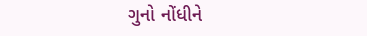ગુનો નોંધીને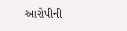આરોપીની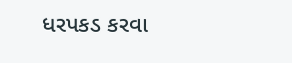ધરપકડ કરવા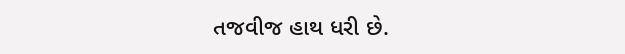તજવીજ હાથ ધરી છે.